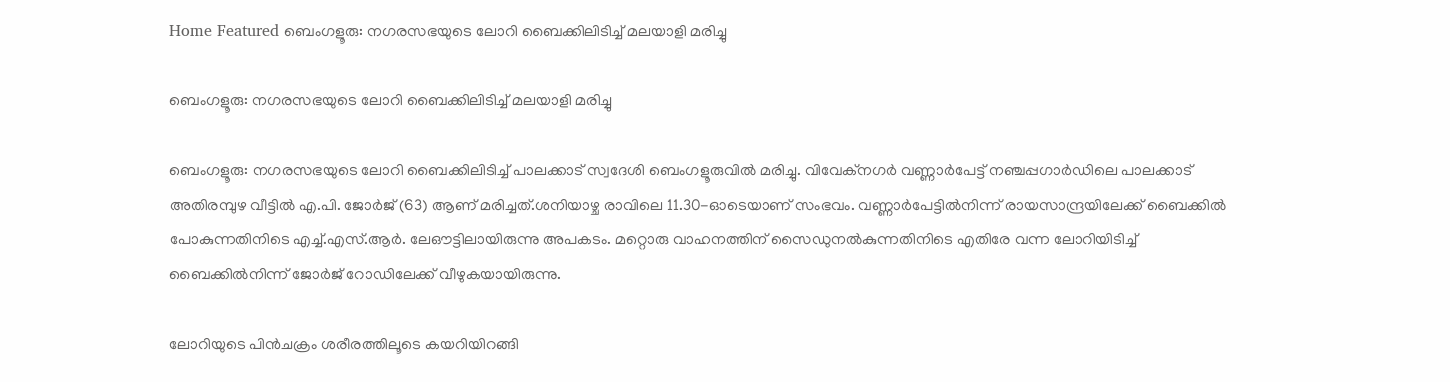Home Featured ബെംഗളൂരു: നഗരസഭയുടെ ലോറി ബൈക്കിലിടിച്ച് മലയാളി മരിച്ചു

ബെംഗളൂരു: നഗരസഭയുടെ ലോറി ബൈക്കിലിടിച്ച് മലയാളി മരിച്ചു

ബെംഗളൂരു: നഗരസഭയുടെ ലോറി ബൈക്കിലിടിച്ച് പാലക്കാട് സ്വദേശി ബെംഗളൂരുവിൽ മരിച്ചു. വിവേക്‌നഗർ വണ്ണാർപേട്ട് നഞ്ചപ്പഗാർഡിലെ പാലക്കാട് അതിരമ്പുഴ വീട്ടിൽ എ.പി. ജോർജ് (63) ആണ് മരിച്ചത്.ശനിയാഴ്ച രാവിലെ 11.30-ഓടെയാണ് സംഭവം. വണ്ണാർപേട്ടിൽനിന്ന് രായസാന്ദ്രയിലേക്ക് ബൈക്കിൽ പോകുന്നതിനിടെ എച്ച്.എസ്.ആർ. ലേഔട്ടിലായിരുന്നു അപകടം. മറ്റൊരു വാഹനത്തിന് സൈഡുനൽകുന്നതിനിടെ എതിരേ വന്ന ലോറിയിടിച്ച് ബൈക്കിൽനിന്ന് ജോർജ് റോഡിലേക്ക് വീഴുകയായിരുന്നു.

ലോറിയുടെ പിൻചക്രം ശരീരത്തിലൂടെ കയറിയിറങ്ങി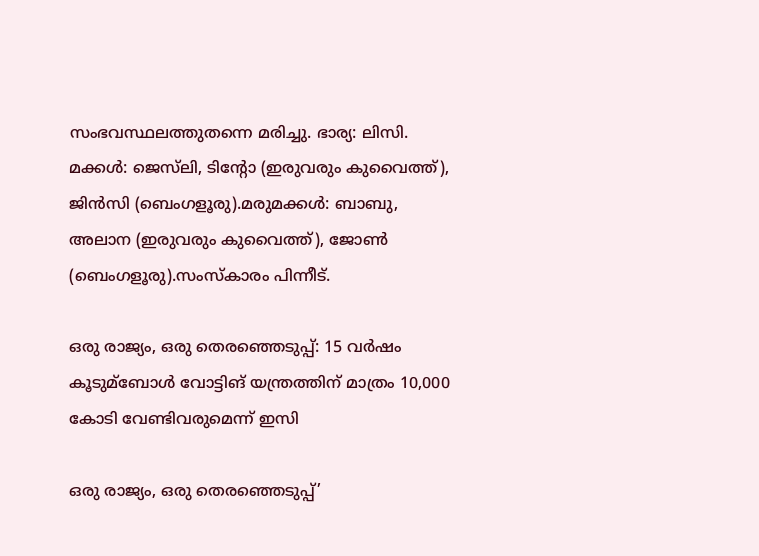സംഭവസ്ഥലത്തുതന്നെ മരിച്ചു. ഭാര്യ: ലിസി. മക്കൾ: ജെസ്‌ലി, ടിന്റോ (ഇരുവരും കുവൈത്ത്), ജിൻസി (ബെംഗളൂരു).മരുമക്കൾ: ബാബു, അലാന (ഇരുവരും കുവൈത്ത്), ജോൺ (ബെംഗളൂരു).സംസ്കാരം പിന്നീട്.

ഒരു രാജ്യം, ഒരു തെരഞ്ഞെടുപ്പ്: 15 വര്‍ഷം കൂടുമ്ബോള്‍ വോട്ടിങ് യന്ത്രത്തിന് മാത്രം 10,000 കോടി വേണ്ടിവരുമെന്ന് ഇസി

ഒരു രാജ്യം, ഒരു തെരഞ്ഞെടുപ്പ്’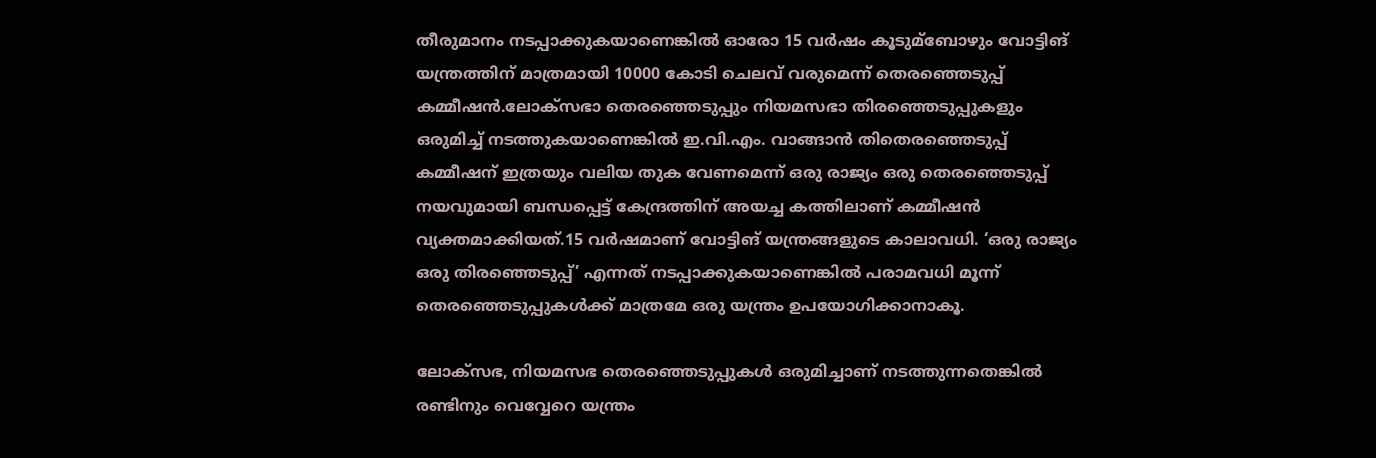തീരുമാനം ന‌ടപ്പാക്കുകയാണെങ്കില്‍ ഓരോ 15 വർഷം കൂടുമ്ബോഴും വോട്ടിങ് യന്ത്രത്തിന് മാത്രമായി 10000 കോടി ചെലവ് വരുമെന്ന് തെരഞ്ഞെടുപ്പ് കമ്മീഷൻ.ലോക്‌സഭാ തെരഞ്ഞെടുപ്പും നിയമസഭാ തിരഞ്ഞെടുപ്പുകളും ഒരുമിച്ച്‌ നടത്തുകയാണെങ്കില്‍ ഇ.വി.എം. വാങ്ങാന്‍ തിതെരഞ്ഞെടുപ്പ് കമ്മീഷന് ഇത്രയും വലിയ തുക വേണമെന്ന് ഒരു രാജ്യം ഒരു തെരഞ്ഞെടുപ്പ് നയവുമായി ബന്ധപ്പെട്ട് കേന്ദ്രത്തിന് അയച്ച കത്തിലാണ് കമ്മീഷൻ വ്യക്തമാക്കിയത്.15 വര്‍ഷമാണ് വോട്ടിങ് ‌യന്ത്രങ്ങളുടെ കാലാവധി. ‘ഒരു രാജ്യം ഒരു തിരഞ്ഞെടുപ്പ്’ എന്നത് നടപ്പാക്കുകയാണെങ്കില്‍ പരാമവധി മൂന്ന് തെരഞ്ഞെടുപ്പുകള്‍ക്ക് മാത്രമേ ഒരു യന്ത്രം ഉപയോഗിക്കാനാകൂ.

ലോക്സഭ, നിയമസഭ തെരഞ്ഞെടുപ്പുകള്‍ ഒരുമിച്ചാണ് നടത്തുന്നതെങ്കില്‍ രണ്ടിനും വെവ്വേറെ യന്ത്രം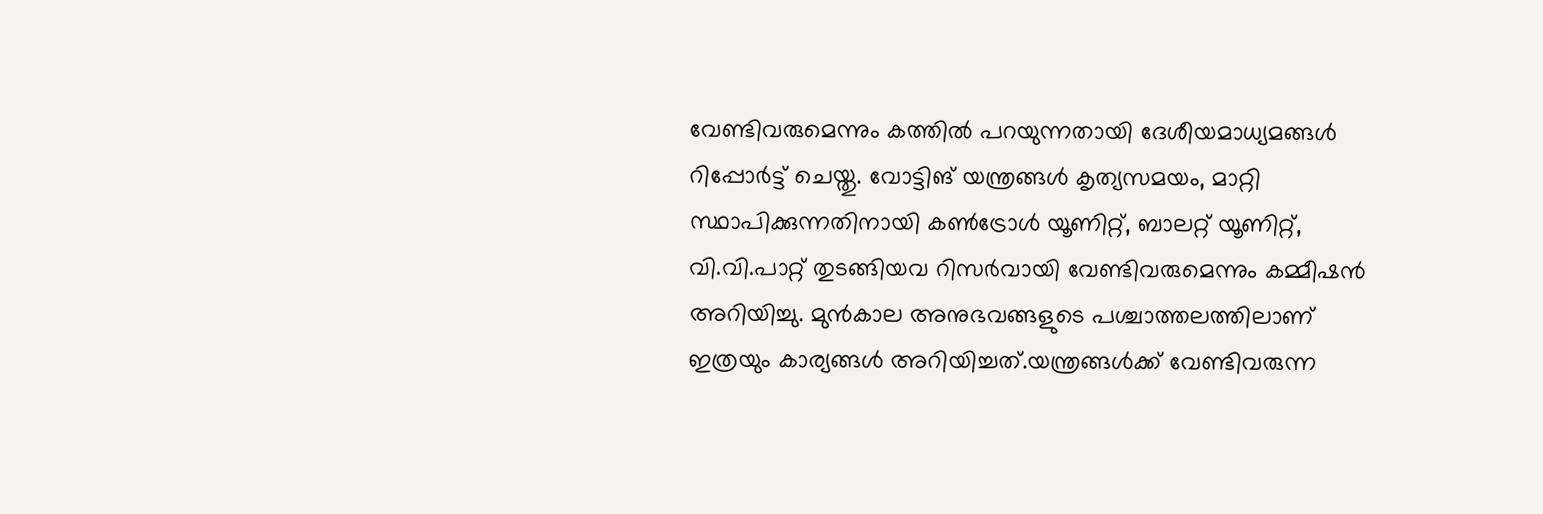വേണ്ടിവരുമെന്നും കത്തില്‍ പറയുന്നതായി ദേശീയമാധ്യമങ്ങള്‍ റിപ്പോർട്ട് ചെയ്തു. വോട്ടിങ് യന്ത്രങ്ങള്‍ കൃത്യസമയം, മാറ്റി സ്ഥാപിക്കുന്നതിനായി കണ്‍ട്രോള്‍ യൂണിറ്റ്, ബാലറ്റ് യൂണിറ്റ്, വി.വി.പാറ്റ് തുടങ്ങിയവ റിസര്‍വായി വേണ്ടിവരുമെന്നും കമ്മീഷൻ അറിയിച്ചു. മുന്‍കാല അനുഭവങ്ങളുടെ പശ്ചാത്തലത്തിലാണ് ഇത്രയും കാര്യങ്ങള്‍ അറിയിച്ചത്.യന്ത്രങ്ങള്‍ക്ക് വേണ്ടിവരുന്ന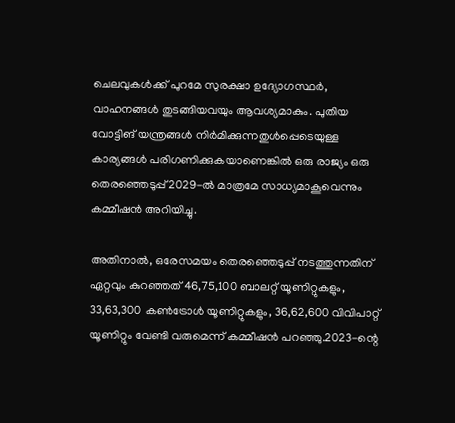ചെലവുകള്‍ക്ക് പുറമേ സുരക്ഷാ ഉദ്യോഗസ്ഥര്‍, വാഹനങ്ങള്‍ തുടങ്ങിയവയും ആവശ്യമാകും. പുതിയ വോട്ടിങ് യന്ത്രങ്ങള്‍ നിർമിക്കുന്നതുള്‍പ്പെടെയുള്ള കാര്യങ്ങള്‍ പരിഗണിക്കുകയാണെങ്കില്‍ ഒരു രാജ്യം ഒരു തെരഞ്ഞെടുപ്പ് 2029-ല്‍ മാത്രമേ സാധ്യമാകൂവെന്നും കമ്മീഷൻ അറിയിച്ചു.

അതിനാല്‍, ഒരേസമയം തെരഞ്ഞെടുപ്പ് നടത്തുന്നതിന് ഏറ്റവും കുറഞ്ഞത് 46,75,100 ബാലറ്റ് യൂണിറ്റുകളും, 33,63,300 കണ്‍ട്രോള്‍ യൂണിറ്റുകളും, 36,62,600 വിവിപാറ്റ് യൂണിറ്റും വേണ്ടി വരുമെന്ന് കമ്മീഷൻ പറഞ്ഞു.2023-ന്റെ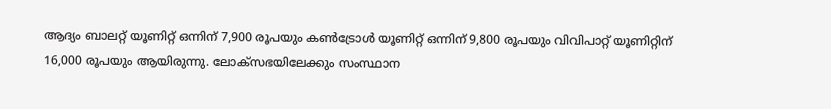ആദ്യം ബാലറ്റ് യൂണിറ്റ് ഒന്നിന് 7,900 രൂപയും കണ്‍ട്രോള്‍ യൂണിറ്റ് ഒന്നിന് 9,800 രൂപയും വിവിപാറ്റ് യൂണിറ്റിന് 16,000 രൂപയും ആയിരുന്നു. ലോക്‌സഭയിലേക്കും സംസ്ഥാന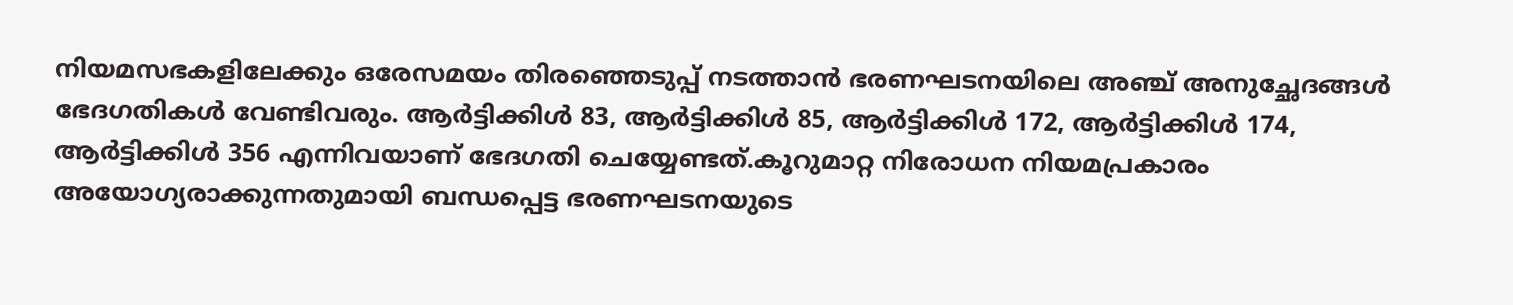നിയമസഭകളിലേക്കും ഒരേസമയം തിരഞ്ഞെടുപ്പ് നടത്താൻ ഭരണഘടനയിലെ അഞ്ച് അനുച്ഛേദങ്ങള്‍ ഭേദഗതികള്‍ വേണ്ടിവരും. ആർട്ടിക്കിള്‍ 83, ആർട്ടിക്കിള്‍ 85, ആർട്ടിക്കിള്‍ 172, ആർട്ടിക്കിള്‍ 174, ആർട്ടിക്കിള്‍ 356 എന്നിവയാണ് ഭേദഗതി ചെയ്യേണ്ടത്.കൂറുമാറ്റ നിരോധന നിയമപ്രകാരം അയോഗ്യരാക്കുന്നതുമായി ബന്ധപ്പെട്ട ഭരണഘടനയുടെ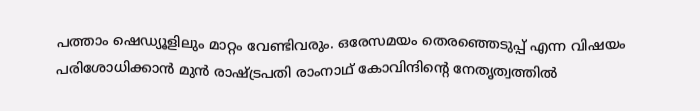പത്താം ഷെഡ്യൂളിലും മാറ്റം വേണ്ടിവരും. ഒരേസമയം തെരഞ്ഞെടുപ്പ് എന്ന വിഷയം പരിശോധിക്കാൻ മുൻ രാഷ്ട്രപതി രാംനാഥ് കോവിന്ദിന്റെ നേതൃത്വത്തില്‍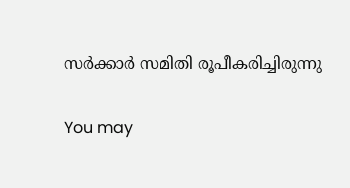സർക്കാർ സമിതി രൂപീകരിച്ചിരുന്നു

You may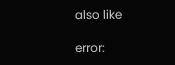also like

error: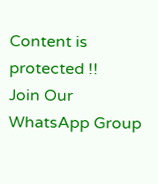Content is protected !!
Join Our WhatsApp Group